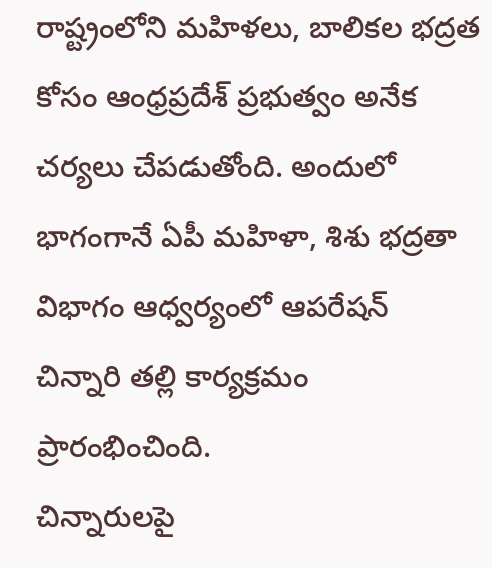రాష్ట్రంలోని మహిళలు, బాలికల భద్రత కోసం ఆంధ్రప్రదేశ్ ప్రభుత్వం అనేక చర్యలు చేపడుతోంది. అందులో భాగంగానే ఏపీ మహిళా, శిశు భద్రతా విభాగం ఆధ్వర్యంలో ఆపరేషన్ చిన్నారి తల్లి కార్యక్రమం ప్రారంభించింది.
చిన్నారులపై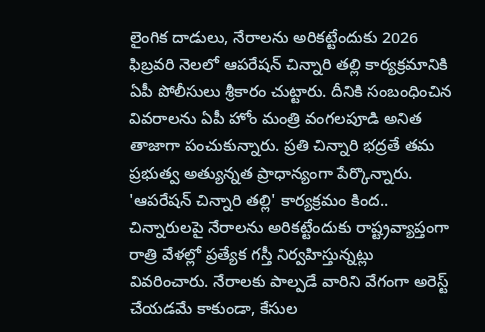లైంగిక దాడులు, నేరాలను అరికట్టేందుకు 2026 ఫిబ్రవరి నెలలో ఆపరేషన్ చిన్నారి తల్లి కార్యక్రమానికి ఏపీ పోలీసులు శ్రీకారం చుట్టారు. దీనికి సంబంధించిన వివరాలను ఏపీ హోం మంత్రి వంగలపూడి అనిత తాజాగా పంచుకున్నారు. ప్రతి చిన్నారి భద్రతే తమ ప్రభుత్వ అత్యున్నత ప్రాధాన్యంగా పేర్కొన్నారు. 'ఆపరేషన్ చిన్నారి తల్లి' కార్యక్రమం కింద.. చిన్నారులపై నేరాలను అరికట్టేందుకు రాష్ట్రవ్యాప్తంగా రాత్రి వేళల్లో ప్రత్యేక గస్తీ నిర్వహిస్తున్నట్లు వివరించారు. నేరాలకు పాల్పడే వారిని వేగంగా అరెస్ట్ చేయడమే కాకుండా, కేసుల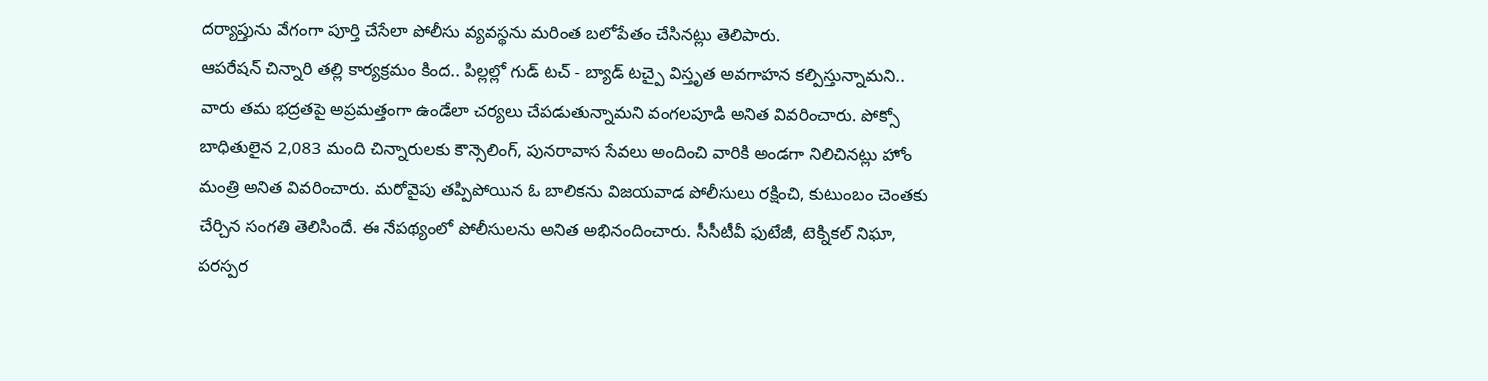దర్యాప్తును వేగంగా పూర్తి చేసేలా పోలీసు వ్యవస్థను మరింత బలోపేతం చేసినట్లు తెలిపారు.
ఆపరేషన్ చిన్నారి తల్లి కార్యక్రమం కింద.. పిల్లల్లో గుడ్ టచ్ - బ్యాడ్ టచ్పై విస్తృత అవగాహన కల్పిస్తున్నామని.. వారు తమ భద్రతపై అప్రమత్తంగా ఉండేలా చర్యలు చేపడుతున్నామని వంగలపూడి అనిత వివరించారు. పోక్సో బాధితులైన 2,083 మంది చిన్నారులకు కౌన్సెలింగ్, పునరావాస సేవలు అందించి వారికి అండగా నిలిచినట్లు హోం మంత్రి అనిత వివరించారు. మరోవైపు తప్పిపోయిన ఓ బాలికను విజయవాడ పోలీసులు రక్షించి, కుటుంబం చెంతకు చేర్చిన సంగతి తెలిసిందే. ఈ నేపథ్యంలో పోలీసులను అనిత అభినందించారు. సీసీటీవీ ఫుటేజీ, టెక్నికల్ నిఘా, పరస్పర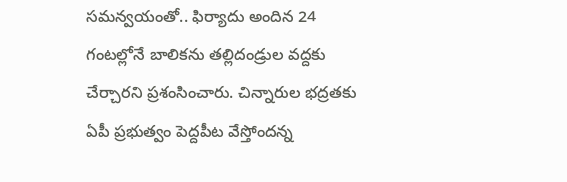సమన్వయంతో.. ఫిర్యాదు అందిన 24 గంటల్లోనే బాలికను తల్లిదండ్రుల వద్దకు చేర్చారని ప్రశంసించారు. చిన్నారుల భద్రతకు ఏపీ ప్రభుత్వం పెద్దపీట వేస్తోందన్న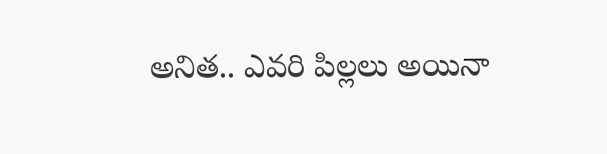అనిత.. ఎవరి పిల్లలు అయినా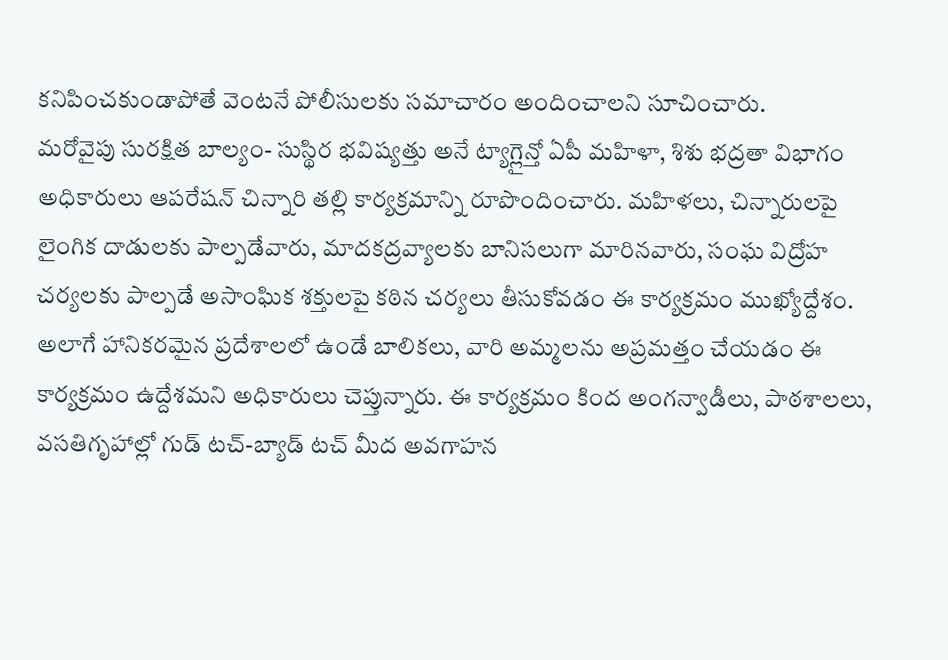కనిపించకుండాపోతే వెంటనే పోలీసులకు సమాచారం అందించాలని సూచించారు.
మరోవైపు సురక్షిత బాల్యం- సుస్థిర భవిష్యత్తు అనే ట్యాగ్లైన్తో ఏపీ మహిళా, శిశు భద్రతా విభాగం అధికారులు ఆపరేషన్ చిన్నారి తల్లి కార్యక్రమాన్ని రూపొందించారు. మహిళలు, చిన్నారులపై లైంగిక దాడులకు పాల్పడేవారు, మాదకద్రవ్యాలకు బానిసలుగా మారినవారు, సంఘ విద్రోహ చర్యలకు పాల్పడే అసాంఘిక శక్తులపై కఠిన చర్యలు తీసుకోవడం ఈ కార్యక్రమం ముఖ్యోద్దేశం. అలాగే హానికరమైన ప్రదేశాలలో ఉండే బాలికలు, వారి అమ్మలను అప్రమత్తం చేయడం ఈ కార్యక్రమం ఉద్దేశమని అధికారులు చెప్తున్నారు. ఈ కార్యక్రమం కింద అంగన్వాడీలు, పాఠశాలలు, వసతిగృహాల్లో గుడ్ టచ్-బ్యాడ్ టచ్ మీద అవగాహన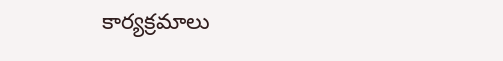కార్యక్రమాలు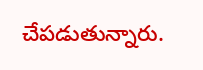చేపడుతున్నారు.